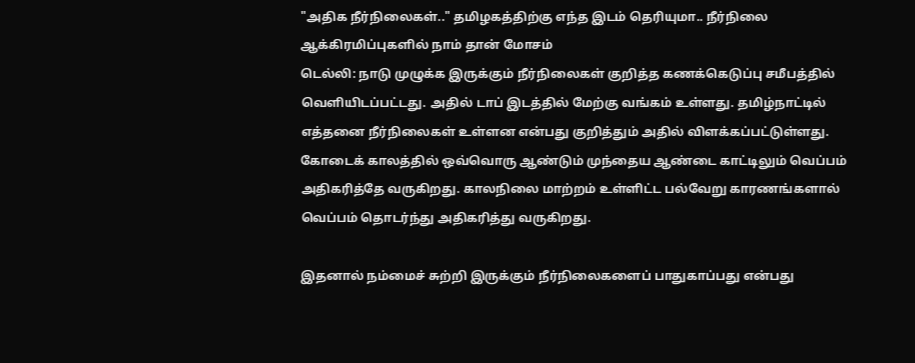"அதிக நீர்நிலைகள்.." தமிழகத்திற்கு எந்த இடம் தெரியுமா.. நீர்நிலை ஆக்கிரமிப்புகளில் நாம் தான் மோசம்
டெல்லி: நாடு முழுக்க இருக்கும் நீர்நிலைகள் குறித்த கணக்கெடுப்பு சமீபத்தில் வெளியிடப்பட்டது. அதில் டாப் இடத்தில் மேற்கு வங்கம் உள்ளது. தமிழ்நாட்டில் எத்தனை நீர்நிலைகள் உள்ளன என்பது குறித்தும் அதில் விளக்கப்பட்டுள்ளது.
கோடைக் காலத்தில் ஒவ்வொரு ஆண்டும் முந்தைய ஆண்டை காட்டிலும் வெப்பம் அதிகரித்தே வருகிறது. காலநிலை மாற்றம் உள்ளிட்ட பல்வேறு காரணங்களால் வெப்பம் தொடர்ந்து அதிகரித்து வருகிறது.

இதனால் நம்மைச் சுற்றி இருக்கும் நீர்நிலைகளைப் பாதுகாப்பது என்பது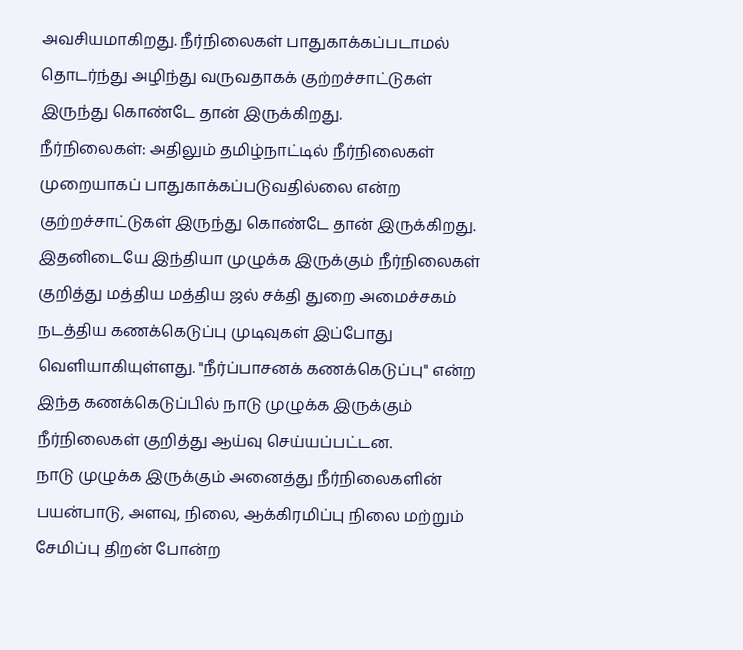அவசியமாகிறது. நீர்நிலைகள் பாதுகாக்கப்படாமல் தொடர்ந்து அழிந்து வருவதாகக் குற்றச்சாட்டுகள் இருந்து கொண்டே தான் இருக்கிறது.
நீர்நிலைகள்: அதிலும் தமிழ்நாட்டில் நீர்நிலைகள் முறையாகப் பாதுகாக்கப்படுவதில்லை என்ற குற்றச்சாட்டுகள் இருந்து கொண்டே தான் இருக்கிறது. இதனிடையே இந்தியா முழுக்க இருக்கும் நீர்நிலைகள் குறித்து மத்திய மத்திய ஜல் சக்தி துறை அமைச்சகம் நடத்திய கணக்கெடுப்பு முடிவுகள் இப்போது வெளியாகியுள்ளது. "நீர்ப்பாசனக் கணக்கெடுப்பு" என்ற இந்த கணக்கெடுப்பில் நாடு முழுக்க இருக்கும் நீர்நிலைகள் குறித்து ஆய்வு செய்யப்பட்டன.
நாடு முழுக்க இருக்கும் அனைத்து நீர்நிலைகளின் பயன்பாடு, அளவு, நிலை, ஆக்கிரமிப்பு நிலை மற்றும் சேமிப்பு திறன் போன்ற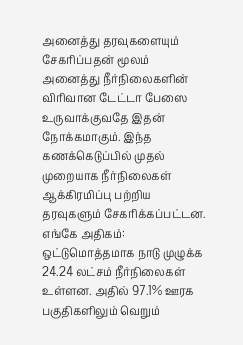அனைத்து தரவுகளையும் சேகரிப்பதன் மூலம் அனைத்து நீர்நிலைகளின் விரிவான டேட்டா பேஸை உருவாக்குவதே இதன் நோக்கமாகும். இந்த கணக்கெடுப்பில் முதல் முறையாக நீர்நிலைகள் ஆக்கிரமிப்பு பற்றிய தரவுகளும் சேகரிக்கப்பட்டன.
எங்கே அதிகம்: ஒட்டுமொத்தமாக நாடு முழுக்க 24.24 லட்சம் நீர்நிலைகள் உள்ளன. அதில் 97.1% ஊரக பகுதிகளிலும் வெறும்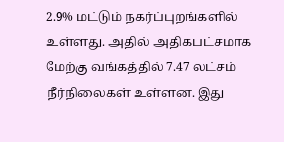2.9% மட்டும் நகர்ப்புறங்களில் உள்ளது. அதில் அதிகபட்சமாக மேற்கு வங்கத்தில் 7.47 லட்சம் நீர்நிலைகள் உள்ளன. இது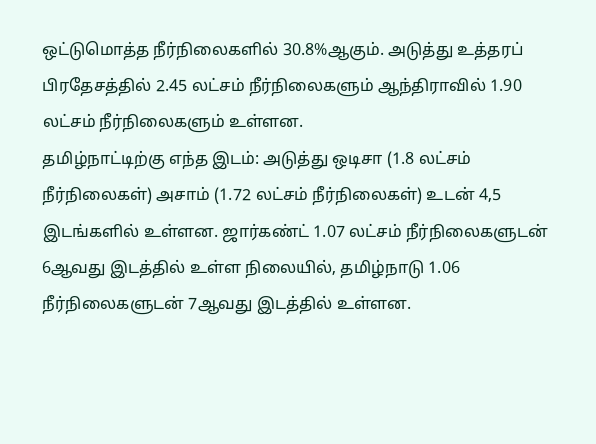ஒட்டுமொத்த நீர்நிலைகளில் 30.8%ஆகும். அடுத்து உத்தரப் பிரதேசத்தில் 2.45 லட்சம் நீர்நிலைகளும் ஆந்திராவில் 1.90 லட்சம் நீர்நிலைகளும் உள்ளன.
தமிழ்நாட்டிற்கு எந்த இடம்: அடுத்து ஒடிசா (1.8 லட்சம் நீர்நிலைகள்) அசாம் (1.72 லட்சம் நீர்நிலைகள்) உடன் 4,5 இடங்களில் உள்ளன. ஜார்கண்ட் 1.07 லட்சம் நீர்நிலைகளுடன் 6ஆவது இடத்தில் உள்ள நிலையில், தமிழ்நாடு 1.06 நீர்நிலைகளுடன் 7ஆவது இடத்தில் உள்ளன.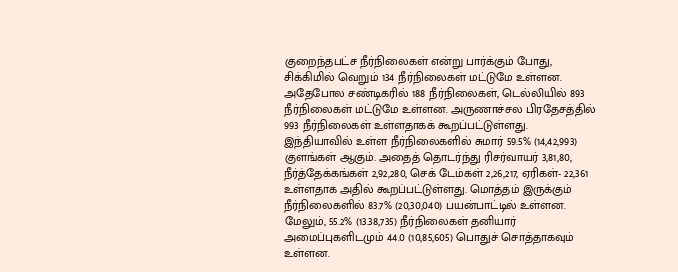குறைந்தபட்ச நீர்நிலைகள் என்று பார்க்கும் போது, சிக்கிமில் வெறும் 134 நீர்நிலைகள் மட்டுமே உள்ளன. அதேபோல சண்டிகரில் 188 நீர்நிலைகள், டெல்லியில் 893 நீர்நிலைகள் மட்டுமே உள்ளன. அருணாச்சல பிரதேசத்தில் 993 நீர்நிலைகள் உள்ளதாகக் கூறப்பட்டுள்ளது.
இந்தியாவில் உள்ள நீர்நிலைகளில் சுமார் 59.5% (14,42,993) குளங்கள் ஆகும். அதைத் தொடர்ந்து ரிசர்வாயர் 3,81,80, நீர்த்தேக்கங்கள் 2,92,280, செக் டேம்கள் 2,26,217, ஏரிகள்- 22,361 உள்ளதாக அதில் கூறப்பட்டுள்ளது. மொத்தம் இருக்கும் நீர்நிலைகளில் 83.7% (20,30,040) பயன்பாட்டில் உள்ளன. மேலும், 55.2% (13.38,735) நீர்நிலைகள் தனியார் அமைப்புகளிடமும் 44.0 (10,85,605) பொதுச் சொத்தாகவும் உள்ளன.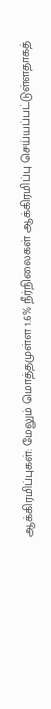ஆக்கிரமிப்புகள்: மேலும் மொத்தமுள்ள 1.6% நீர்நிலைகள் ஆக்கிரமிப்பு செய்யப்பட்டுள்ளதாகத்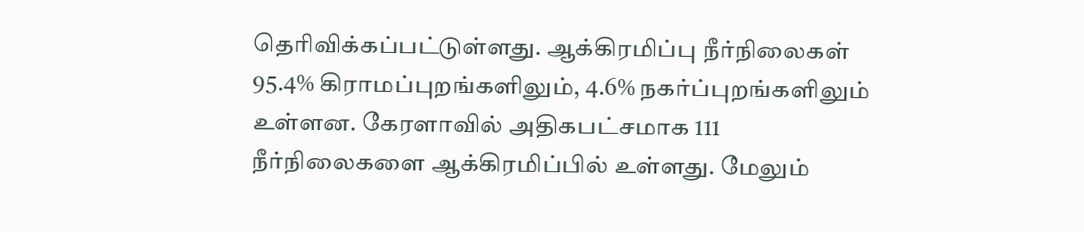தெரிவிக்கப்பட்டுள்ளது. ஆக்கிரமிப்பு நீர்நிலைகள் 95.4% கிராமப்புறங்களிலும், 4.6% நகர்ப்புறங்களிலும் உள்ளன. கேரளாவில் அதிகபட்சமாக 111 நீர்நிலைகளை ஆக்கிரமிப்பில் உள்ளது. மேலும்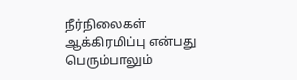நீர்நிலைகள் ஆக்கிரமிப்பு என்பது பெரும்பாலும்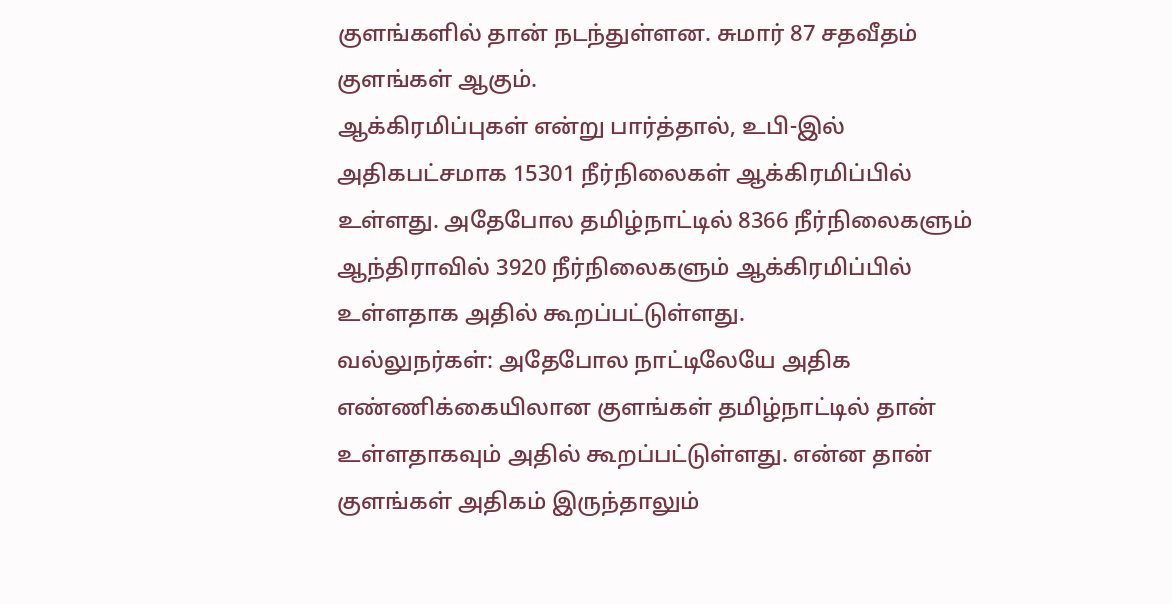குளங்களில் தான் நடந்துள்ளன. சுமார் 87 சதவீதம் குளங்கள் ஆகும்.
ஆக்கிரமிப்புகள் என்று பார்த்தால், உபி-இல் அதிகபட்சமாக 15301 நீர்நிலைகள் ஆக்கிரமிப்பில் உள்ளது. அதேபோல தமிழ்நாட்டில் 8366 நீர்நிலைகளும் ஆந்திராவில் 3920 நீர்நிலைகளும் ஆக்கிரமிப்பில் உள்ளதாக அதில் கூறப்பட்டுள்ளது.
வல்லுநர்கள்: அதேபோல நாட்டிலேயே அதிக எண்ணிக்கையிலான குளங்கள் தமிழ்நாட்டில் தான் உள்ளதாகவும் அதில் கூறப்பட்டுள்ளது. என்ன தான் குளங்கள் அதிகம் இருந்தாலும்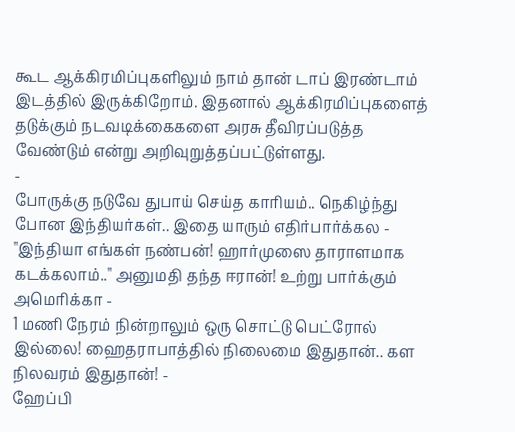கூட ஆக்கிரமிப்புகளிலும் நாம் தான் டாப் இரண்டாம் இடத்தில் இருக்கிறோம். இதனால் ஆக்கிரமிப்புகளைத் தடுக்கும் நடவடிக்கைகளை அரசு தீவிரப்படுத்த வேண்டும் என்று அறிவுறுத்தப்பட்டுள்ளது.
-
போருக்கு நடுவே துபாய் செய்த காரியம்.. நெகிழ்ந்து போன இந்தியர்கள்.. இதை யாரும் எதிர்பார்க்கல -
"இந்தியா எங்கள் நண்பன்! ஹார்முஸை தாராளமாக கடக்கலாம்.." அனுமதி தந்த ஈரான்! உற்று பார்க்கும் அமெரிக்கா -
1 மணி நேரம் நின்றாலும் ஒரு சொட்டு பெட்ரோல் இல்லை! ஹைதராபாத்தில் நிலைமை இதுதான்.. கள நிலவரம் இதுதான்! -
ஹேப்பி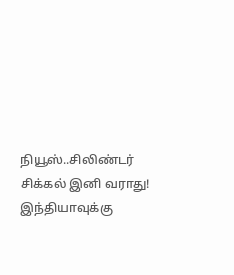நியூஸ்..சிலிண்டர் சிக்கல் இனி வராது! இந்தியாவுக்கு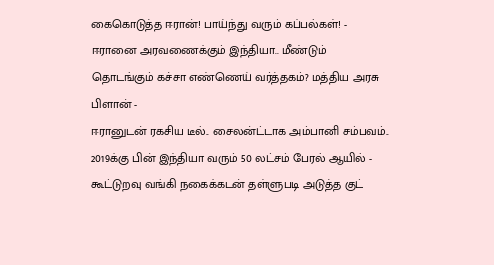கைகொடுத்த ஈரான்! பாய்ந்து வரும் கப்பல்கள்! -
ஈரானை அரவணைக்கும் இந்தியா.. மீண்டும் தொடங்கும் கச்சா எண்ணெய் வர்த்தகம்? மத்திய அரசு பிளான் -
ஈரானுடன் ரகசிய டீல்.. சைலன்ட்டாக அம்பானி சம்பவம்.. 2019க்கு பின் இந்தியா வரும் 50 லட்சம் பேரல் ஆயில் -
கூட்டுறவு வங்கி நகைக்கடன் தள்ளுபடி அடுத்த குட்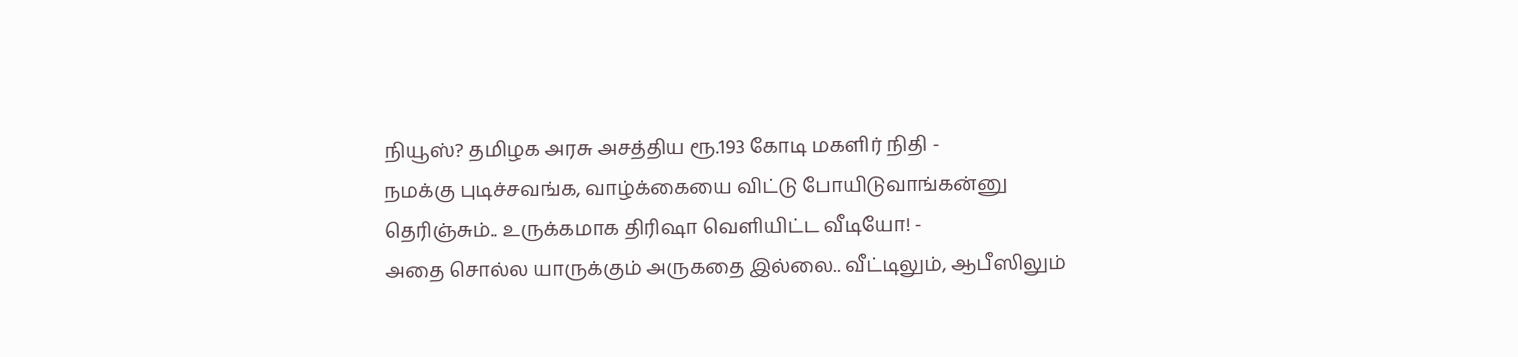நியூஸ்? தமிழக அரசு அசத்திய ரூ.193 கோடி மகளிர் நிதி -
நமக்கு புடிச்சவங்க, வாழ்க்கையை விட்டு போயிடுவாங்கன்னு தெரிஞ்சும்.. உருக்கமாக திரிஷா வெளியிட்ட வீடியோ! -
அதை சொல்ல யாருக்கும் அருகதை இல்லை.. வீட்டிலும், ஆபீஸிலும்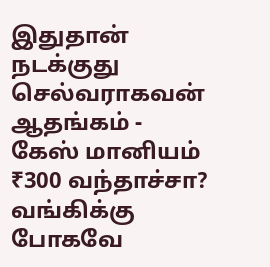இதுதான் நடக்குது செல்வராகவன் ஆதங்கம் -
கேஸ் மானியம் ₹300 வந்தாச்சா? வங்கிக்கு போகவே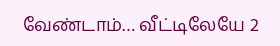வேண்டாம்… வீட்டிலேயே 2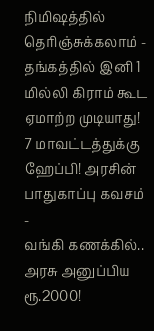நிமிஷத்தில் தெரிஞ்சுக்கலாம் -
தங்கத்தில் இனி 1 மில்லி கிராம் கூட ஏமாற்ற முடியாது! 7 மாவட்டத்துக்கு ஹேப்பி! அரசின் பாதுகாப்பு கவசம் -
வங்கி கணக்கில்.. அரசு அனுப்பிய ரூ.2000!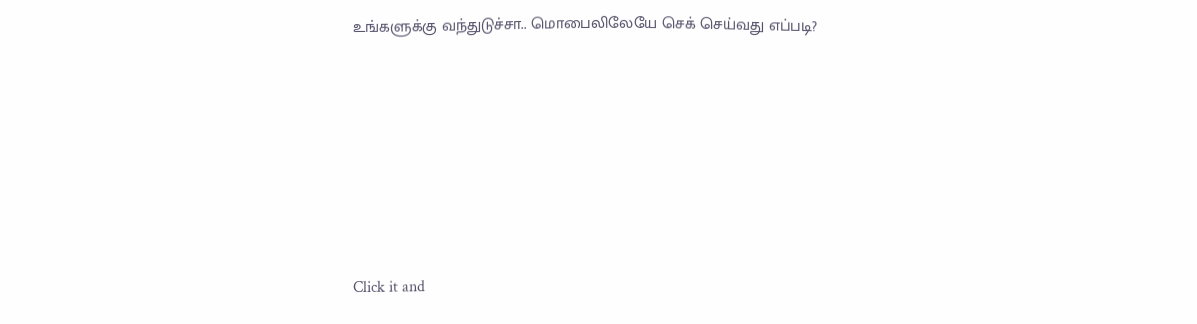உங்களுக்கு வந்துடுச்சா.. மொபைலிலேயே செக் செய்வது எப்படி?












Click it and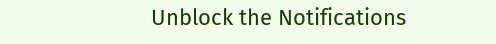Unblock the Notifications